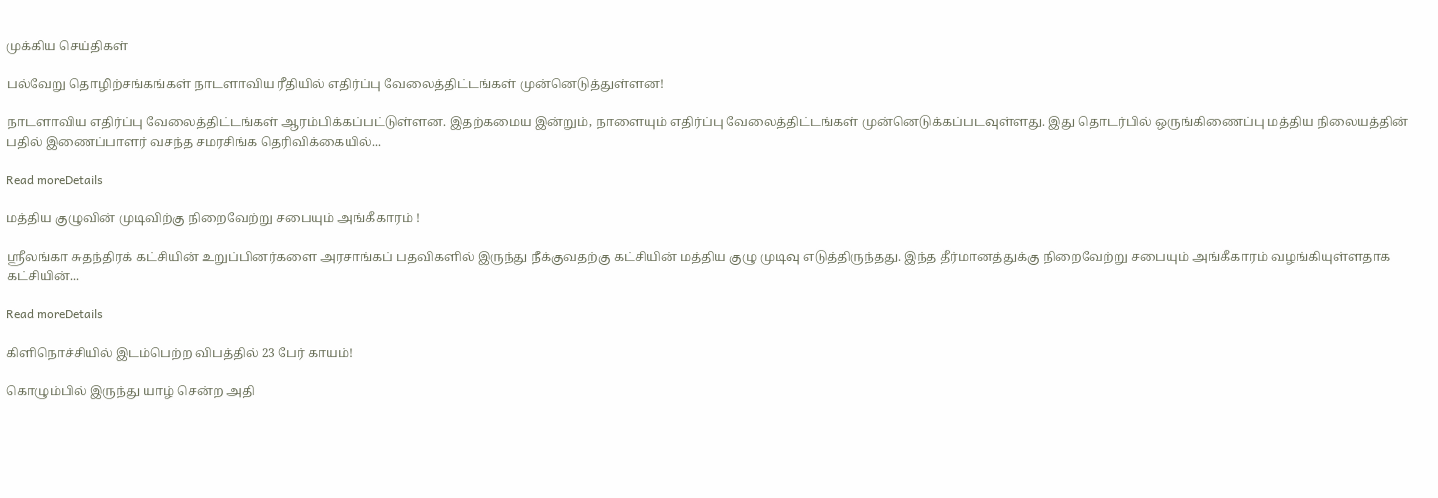முக்கிய செய்திகள்

பல்வேறு தொழிற்சங்கங்கள் நாடளாவிய ரீதியில் எதிர்ப்பு வேலைத்திட்டங்கள் முன்னெடுத்துள்ளன!

நாடளாவிய எதிர்ப்பு வேலைத்திட்டங்கள் ஆரம்பிக்கப்பட்டுள்ளன. இதற்கமைய இன்றும், நாளையும் எதிர்ப்பு வேலைத்திட்டங்கள் முன்னெடுக்கப்படவுள்ளது. இது தொடர்பில் ஒருங்கிணைப்பு மத்திய நிலையத்தின் பதில் இணைப்பாளர் வசந்த சமரசிங்க தெரிவிக்கையில்...

Read moreDetails

மத்திய குழுவின் முடிவிற்கு நிறைவேற்று சபையும் அங்கீகாரம் !

ஸ்ரீலங்கா சுதந்திரக் கட்சியின் உறுப்பினர்களை அரசாங்கப் பதவிகளில் இருந்து நீக்குவதற்கு கட்சியின் மத்திய குழு முடிவு எடுத்திருந்தது. இந்த தீர்மானத்துக்கு நிறைவேற்று சபையும் அங்கீகாரம் வழங்கியுள்ளதாக கட்சியின்...

Read moreDetails

கிளிநொச்சியில் இடம்பெற்ற விபத்தில் 23 பேர் காயம்!

கொழும்பில் இருந்து யாழ் சென்ற அதி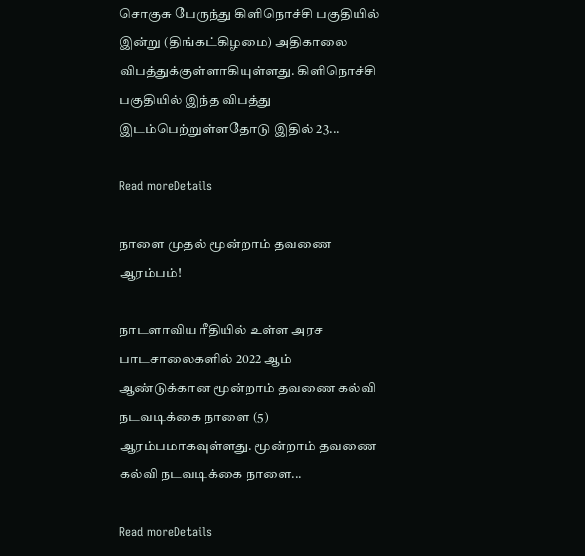சொகுசு பேருந்து கிளிநொச்சி பகுதியில் இன்று (திங்கட்கிழமை) அதிகாலை விபத்துக்குள்ளாகியுள்ளது. கிளிநொச்சி பகுதியில் இந்த விபத்து இடம்பெற்றுள்ளதோடு இதில் 23...

Read moreDetails

நாளை முதல் மூன்றாம் தவணை ஆரம்பம்!

நாடளாவிய ரீதியில் உள்ள அரச பாடசாலைகளில் 2022 ஆம் ஆண்டுக்கான மூன்றாம் தவணை கல்வி நடவடிக்கை நாளை (5) ஆரம்பமாகவுள்ளது. மூன்றாம் தவணை கல்வி நடவடிக்கை நாளை...

Read moreDetails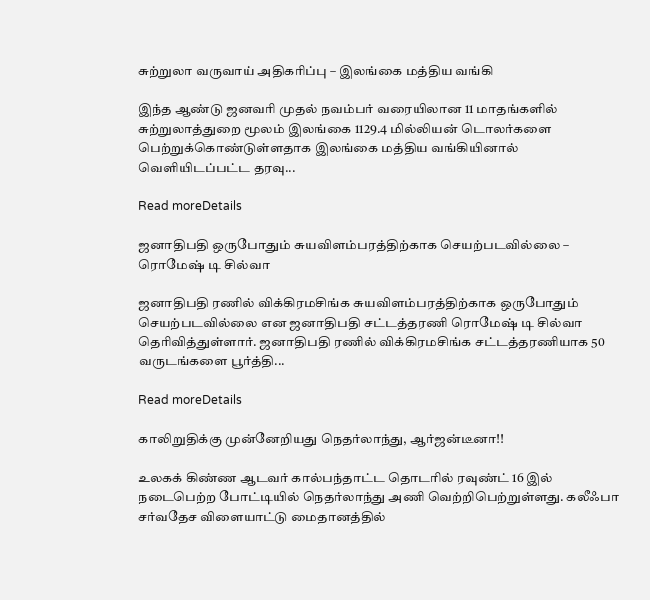சுற்றுலா வருவாய் அதிகரிப்பு – இலங்கை மத்திய வங்கி

இந்த ஆண்டு ஜனவரி முதல் நவம்பர் வரையிலான 11 மாதங்களில் சுற்றுலாத்துறை மூலம் இலங்கை 1129.4 மில்லியன் டொலர்களை பெற்றுக்கொண்டுள்ளதாக இலங்கை மத்திய வங்கியினால் வெளியிடப்பட்ட தரவு...

Read moreDetails

ஜனாதிபதி ஒருபோதும் சுயவிளம்பரத்திற்காக செயற்படவில்லை – ரொமேஷ் டி சில்வா

ஜனாதிபதி ரணில் விக்கிரமசிங்க சுயவிளம்பரத்திற்காக ஒருபோதும் செயற்படவில்லை என ஜனாதிபதி சட்டத்தரணி ரொமேஷ் டி சில்வா தெரிவித்துள்ளார். ஜனாதிபதி ரணில் விக்கிரமசிங்க சட்டத்தரணியாக 50 வருடங்களை பூர்த்தி...

Read moreDetails

காலிறுதிக்கு முன்னேறியது நெதர்லாந்து, ஆர்ஜன்டீனா!!

உலகக் கிண்ண ஆடவர் கால்பந்தாட்ட தொடரில் ரவுண்ட் 16 இல் நடைபெற்ற போட்டியில் நெதர்லாந்து அணி வெற்றிபெற்றுள்ளது. கலீஃபா சர்வதேச விளையாட்டு மைதானத்தில்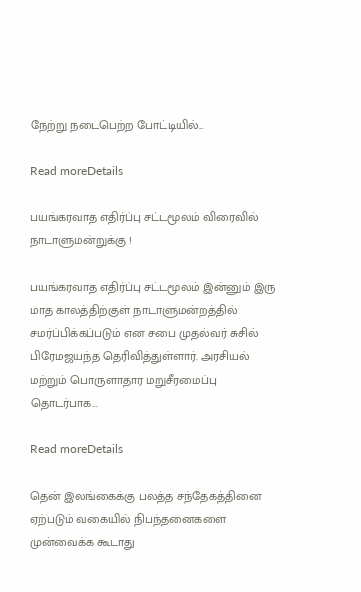நேற்று நடைபெற்ற போட்டியில்...

Read moreDetails

பயங்கரவாத எதிர்ப்பு சட்டமூலம் விரைவில் நாடாளுமன்றுக்கு !

பயங்கரவாத எதிர்ப்பு சட்டமூலம் இன்னும் இரு மாத காலத்திற்குள் நாடாளுமன்றத்தில் சமர்ப்பிக்கப்படும் என சபை முதல்வர் சுசில் பிரேமஜயந்த தெரிவித்துள்ளார். அரசியல் மற்றும் பொருளாதார மறுசீரமைப்பு தொடர்பாக...

Read moreDetails

தென் இலங்கைக்கு பலத்த சந்தேகத்தினை ஏற்படும் வகையில் நிபந்தனைகளை முன்வைக்க கூடாது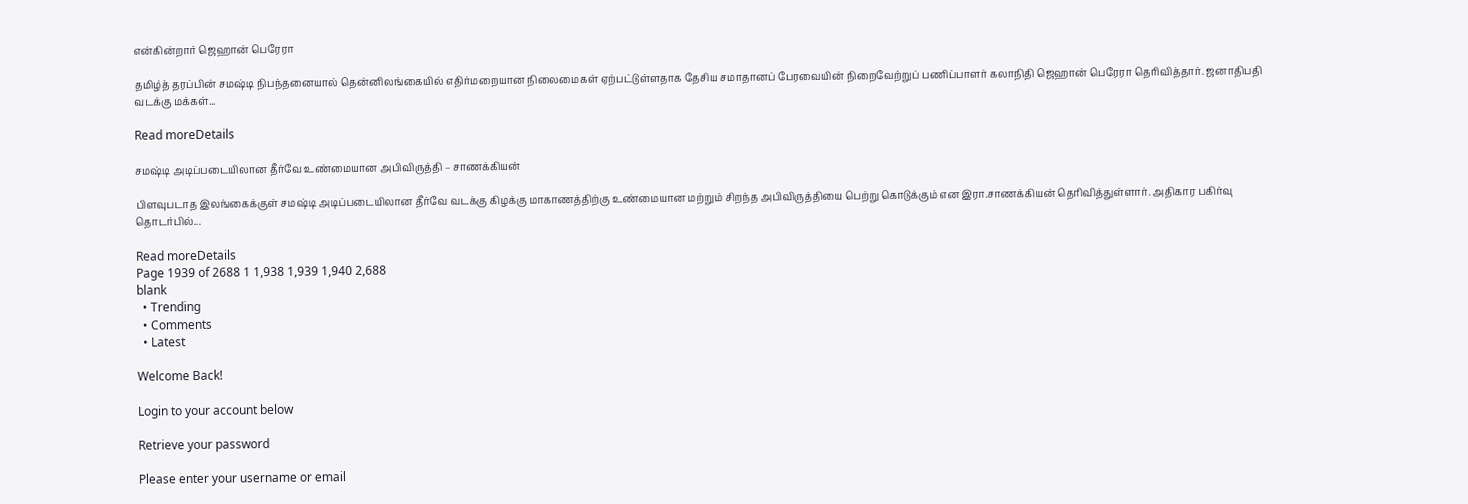என்கின்றார் ஜெஹான் பெரேரா

தமிழ்த் தரப்பின் சமஷ்டி நிபந்தனையால் தென்னிலங்கையில் எதிர்மறையான நிலைமைகள் ஏற்பட்டுள்ளதாக தேசிய சமாதானப் பேரவையின் நிறைவேற்றுப் பணிப்பாளர் கலாநிதி ஜெஹான் பெரேரா தெரிவித்தார். ஜனாதிபதி வடக்கு மக்கள்...

Read moreDetails

சமஷ்டி அடிப்படையிலான தீர்வே உண்மையான அபிவிருத்தி – சாணக்கியன்

பிளவுபடாத இலங்கைக்குள் சமஷ்டி அடிப்படையிலான தீர்வே வடக்கு கிழக்கு மாகாணத்திற்கு உண்மையான மற்றும் சிறந்த அபிவிருத்தியை பெற்று கொடுக்கும் என இரா.சாணக்கியன் தெரிவித்துள்ளார். அதிகார பகிர்வு தொடர்பில்...

Read moreDetails
Page 1939 of 2688 1 1,938 1,939 1,940 2,688
blank
  • Trending
  • Comments
  • Latest

Welcome Back!

Login to your account below

Retrieve your password

Please enter your username or email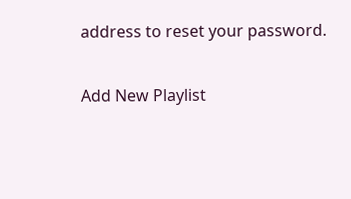address to reset your password.

Add New Playlist